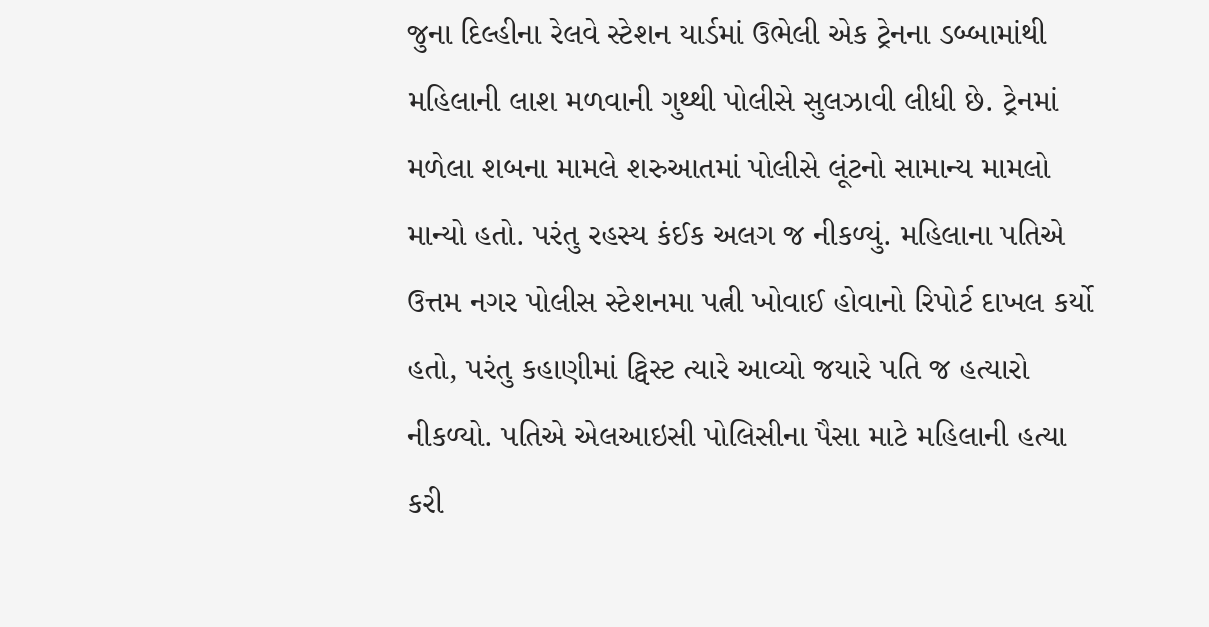જુના દિલ્હીના રેલવે સ્ટેશન યાર્ડમાં ઉભેલી એક ટ્રેનના ડબ્બામાંથી મહિલાની લાશ મળવાની ગુથ્થી પોલીસે સુલઝાવી લીધી છે. ટ્રેનમાં મળેલા શબના મામલે શરુઆતમાં પોલીસે લૂંટનો સામાન્ય મામલો માન્યો હતો. પરંતુ રહસ્ય કંઈક અલગ જ નીકળ્યું. મહિલાના પતિએ ઉત્તમ નગર પોલીસ સ્ટેશનમા પત્ની ખોવાઈ હોવાનો રિપોર્ટ દાખલ કર્યો હતો, પરંતુ કહાણીમાં ટ્વિસ્ટ ત્યારે આવ્યો જયારે પતિ જ હત્યારો નીકળ્યો. પતિએ એલઆઇસી પોલિસીના પૈસા માટે મહિલાની હત્યા કરી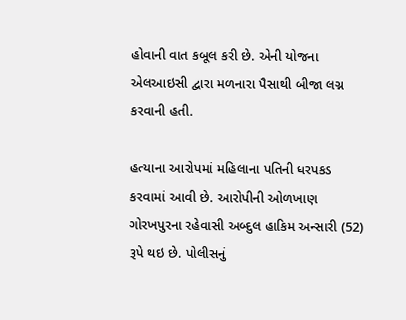હોવાની વાત કબૂલ કરી છે. એની યોજના એલઆઇસી દ્વારા મળનારા પૈસાથી બીજા લગ્ન કરવાની હતી.

હત્યાના આરોપમાં મહિલાના પતિની ધરપકડ કરવામાં આવી છે. આરોપીની ઓળખાણ ગોરખપુરના રહેવાસી અબ્દુલ હાકિમ અન્સારી (52) રૂપે થઇ છે. પોલીસનું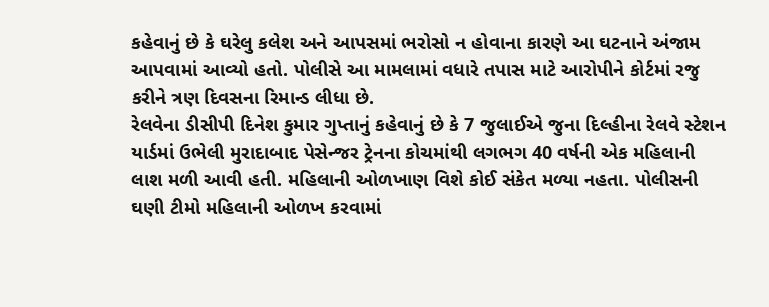કહેવાનું છે કે ઘરેલુ કલેશ અને આપસમાં ભરોસો ન હોવાના કારણે આ ઘટનાને અંજામ આપવામાં આવ્યો હતો. પોલીસે આ મામલામાં વધારે તપાસ માટે આરોપીને કોર્ટમાં રજુ કરીને ત્રણ દિવસના રિમાન્ડ લીધા છે.
રેલવેના ડીસીપી દિનેશ કુમાર ગુપ્તાનું કહેવાનું છે કે 7 જુલાઈએ જુના દિલ્હીના રેલવે સ્ટેશન યાર્ડમાં ઉભેલી મુરાદાબાદ પેસેન્જર ટ્રેનના કોચમાંથી લગભગ 40 વર્ષની એક મહિલાની લાશ મળી આવી હતી. મહિલાની ઓળખાણ વિશે કોઈ સંકેત મળ્યા નહતા. પોલીસની ઘણી ટીમો મહિલાની ઓળખ કરવામાં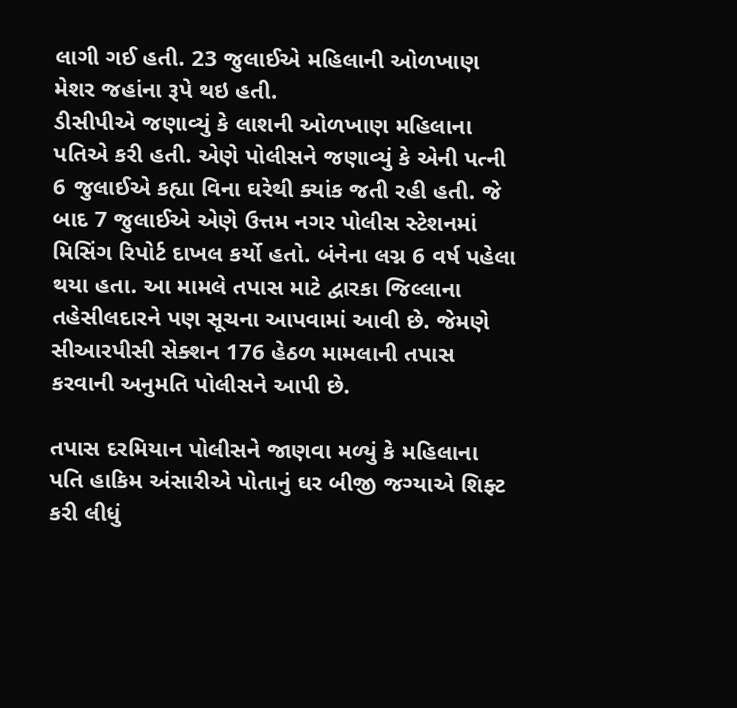લાગી ગઈ હતી. 23 જુલાઈએ મહિલાની ઓળખાણ મેશર જહાંના રૂપે થઇ હતી.
ડીસીપીએ જણાવ્યું કે લાશની ઓળખાણ મહિલાના પતિએ કરી હતી. એણે પોલીસને જણાવ્યું કે એની પત્ની 6 જુલાઈએ કહ્યા વિના ઘરેથી ક્યાંક જતી રહી હતી. જે બાદ 7 જુલાઈએ એણે ઉત્તમ નગર પોલીસ સ્ટેશનમાં મિસિંગ રિપોર્ટ દાખલ કર્યો હતો. બંનેના લગ્ન 6 વર્ષ પહેલા થયા હતા. આ મામલે તપાસ માટે દ્વારકા જિલ્લાના તહેસીલદારને પણ સૂચના આપવામાં આવી છે. જેમણે સીઆરપીસી સેક્શન 176 હેઠળ મામલાની તપાસ કરવાની અનુમતિ પોલીસને આપી છે.

તપાસ દરમિયાન પોલીસને જાણવા મળ્યું કે મહિલાના પતિ હાકિમ અંસારીએ પોતાનું ઘર બીજી જગ્યાએ શિફ્ટ કરી લીધું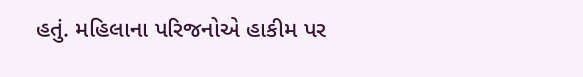હતું. મહિલાના પરિજનોએ હાકીમ પર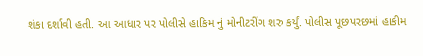શંકા દર્શાવી હતી. આ આધાર પર પોલીસે હાકિમ નું મોનીટરીંગ શરુ કર્યું. પોલીસ પૂછપરછમાં હાકીમ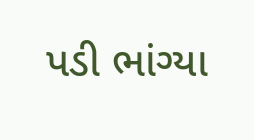પડી ભાંગ્યા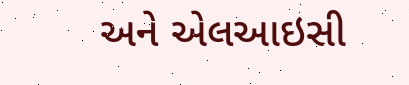અને એલઆઇસી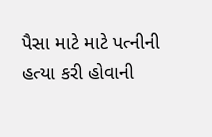પૈસા માટે માટે પત્નીની હત્યા કરી હોવાની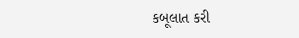કબૂલાત કરી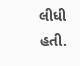લીધી હતી.